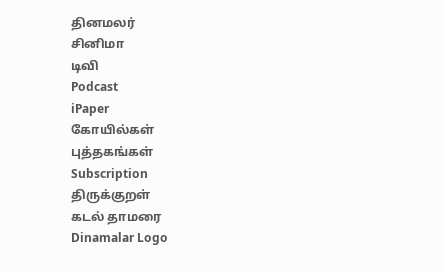தினமலர்
சினிமா
டிவி
Podcast
iPaper
கோயில்கள்
புத்தகங்கள்
Subscription
திருக்குறள்
கடல் தாமரை
Dinamalar Logo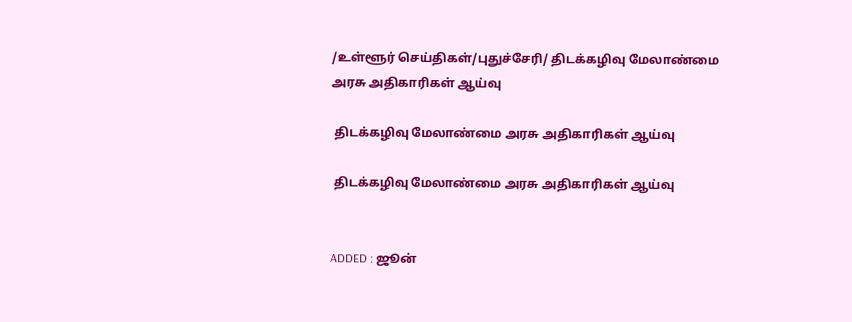/உள்ளூர் செய்திகள்/புதுச்சேரி/ திடக்கழிவு மேலாண்மை அரசு அதிகாரிகள் ஆய்வு

 திடக்கழிவு மேலாண்மை அரசு அதிகாரிகள் ஆய்வு

 திடக்கழிவு மேலாண்மை அரசு அதிகாரிகள் ஆய்வு


ADDED : ஜூன்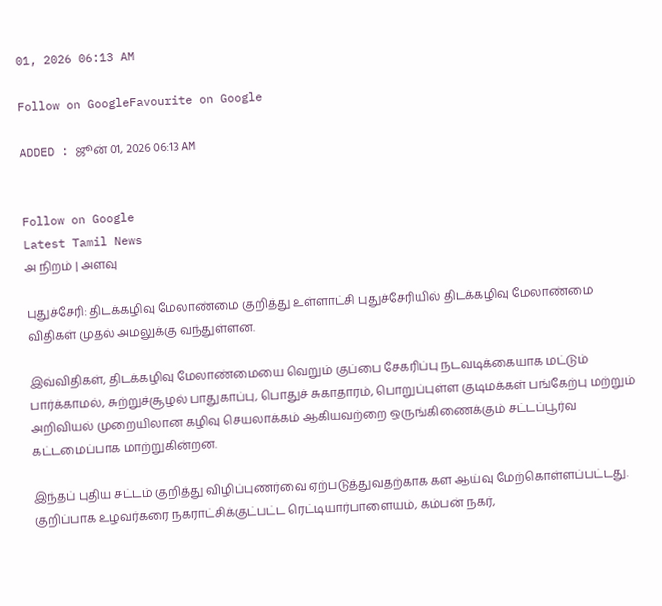01, 2026 06:13 AM

Follow on GoogleFavourite on Google

ADDED : ஜூன் 01, 2026 06:13 AM


Follow on Google
Latest Tamil News
அ நிறம் | அளவு

புதுச்சேரி: திடக்கழிவு மேலாண்மை குறித்து உள்ளாட்சி புதுச்சேரியில் திடக்கழிவு மேலாண்மை விதிகள் முதல் அமலுக்கு வந்துள்ளன.

இவ்விதிகள், திடக்கழிவு மேலாண்மையை வெறும் குப்பை சேகரிப்பு நடவடிக்கையாக மட்டும் பார்க்காமல், சுற்றுச்சூழல் பாதுகாப்பு, பொதுச் சுகாதாரம், பொறுப்புள்ள குடிமக்கள் பங்கேற்பு மற்றும் அறிவியல் முறையிலான கழிவு செயலாக்கம் ஆகியவற்றை ஒருங்கிணைக்கும் சட்டப்பூர்வ கட்டமைப்பாக மாற்றுகின்றன.

இந்தப் புதிய சட்டம் குறித்து விழிப்புணர்வை ஏற்படுத்துவதற்காக கள ஆய்வு மேற்கொள்ளப்பட்டது. குறிப்பாக உழவர்கரை நகராட்சிக்குட்பட்ட ரெட்டியார்பாளையம், கம்பன் நகர்,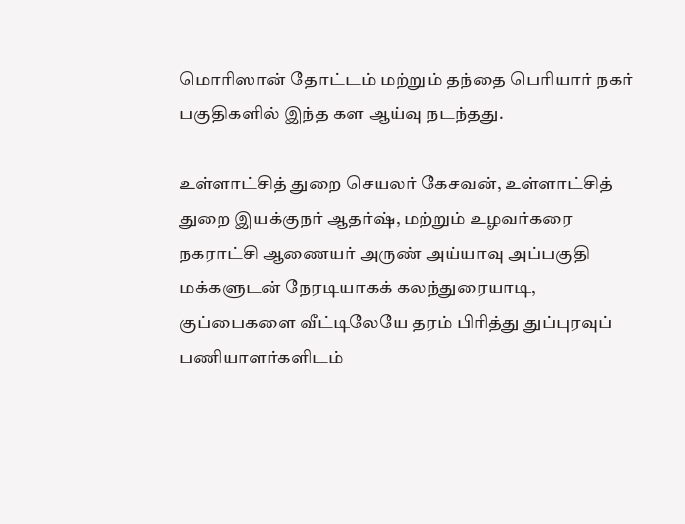மொரிஸான் தோட்டம் மற்றும் தந்தை பெரியார் நகர் பகுதிகளில் இந்த கள ஆய்வு நடந்தது.

உள்ளாட்சித் துறை செயலர் கேசவன், உள்ளாட்சித் துறை இயக்குநர் ஆதர்ஷ், மற்றும் உழவர்கரை நகராட்சி ஆணையர் அருண் அய்யாவு அப்பகுதி மக்களுடன் நேரடியாகக் கலந்துரையாடி, குப்பைகளை வீட்டிலேயே தரம் பிரித்து துப்புரவுப் பணியாளர்களிடம்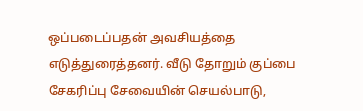ஒப்படைப்பதன் அவசியத்தை எடுத்துரைத்தனர். வீடு தோறும் குப்பை சேகரிப்பு சேவையின் செயல்பாடு,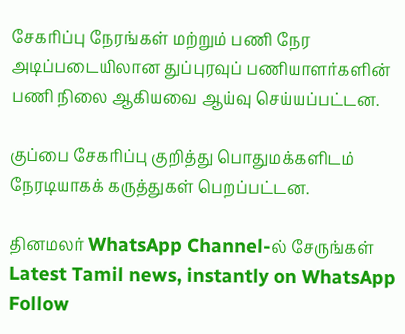சேகரிப்பு நேரங்கள் மற்றும் பணி நேர அடிப்படையிலான துப்புரவுப் பணியாளர்களின் பணி நிலை ஆகியவை ஆய்வு செய்யப்பட்டன.

குப்பை சேகரிப்பு குறித்து பொதுமக்களிடம் நேரடியாகக் கருத்துகள் பெறப்பட்டன.

தினமலர் WhatsApp Channel-ல் சேருங்கள்
Latest Tamil news, instantly on WhatsApp
Follow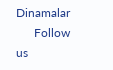Dinamalar
      Follow us